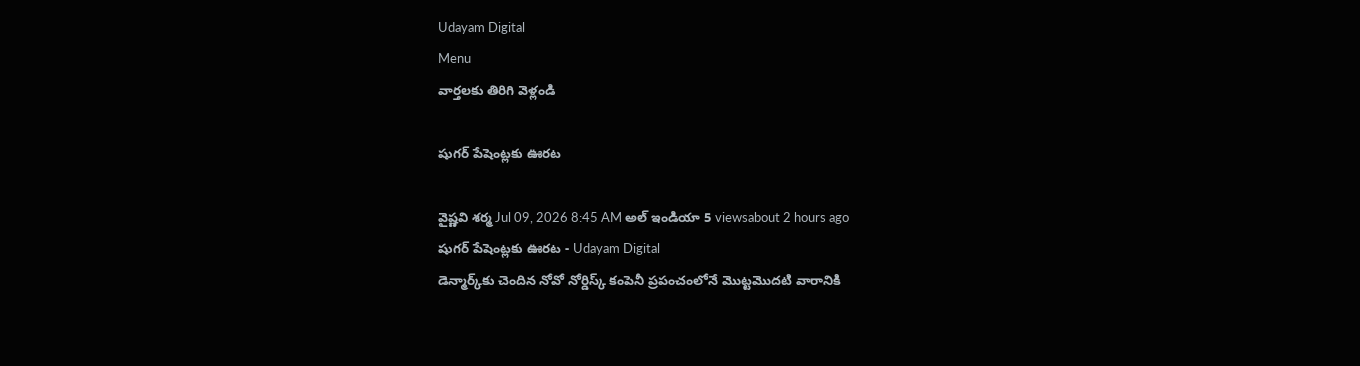Udayam Digital
Menu
వార్తలకు తిరిగి వెళ్లండి

షుగర్ పేషెంట్లకు ఊరట

వైష్ణవి శర్మ Jul 09, 2026 8:45 AM అల్ ఇండియా 5 viewsabout 2 hours ago
షుగర్ పేషెంట్లకు ఊరట - Udayam Digital
డెన్మార్క్‌కు చెందిన నోవో నోర్డిస్క్ కంపెనీ ప్రపంచంలోనే మొట్టమొదటి వారానికి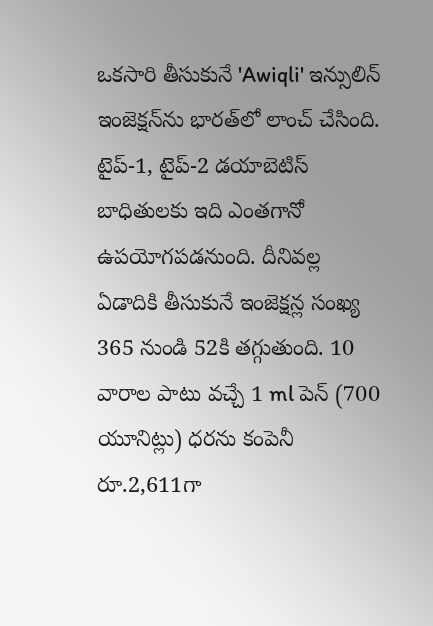ఒకసారి తీసుకునే 'Awiqli' ఇన్సులిన్ ఇంజెక్షన్‌ను భారత్‌లో లాంచ్ చేసింది. టైప్-1, టైప్-2 డయాబెటిస్ బాధితులకు ఇది ఎంతగానో ఉపయోగపడనుంది. దీనివల్ల ఏడాదికి తీసుకునే ఇంజెక్షన్ల సంఖ్య 365 నుండి 52కి తగ్గుతుంది. 10 వారాల పాటు వచ్చే 1 ml పెన్ (700 యూనిట్లు) ధరను కంపెనీ రూ.2,611గా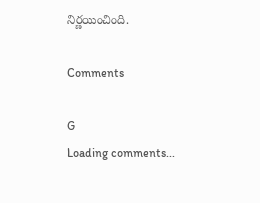నిర్ణయించింది.

Comments

G
Loading comments...